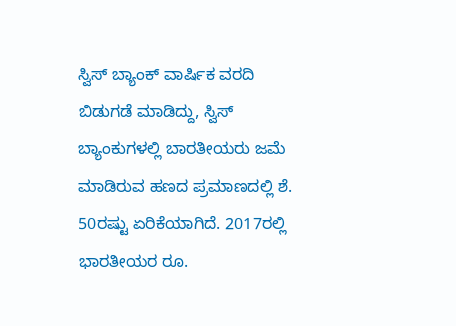ಸ್ವಿಸ್ ಬ್ಯಾಂಕ್ ವಾರ್ಷಿಕ ವರದಿ ಬಿಡುಗಡೆ ಮಾಡಿದ್ದು, ಸ್ವಿಸ್ ಬ್ಯಾಂಕುಗಳಲ್ಲಿ ಬಾರತೀಯರು ಜಮೆ ಮಾಡಿರುವ ಹಣದ ಪ್ರಮಾಣದಲ್ಲಿ ಶೆ. 50ರಷ್ಟು ಏರಿಕೆಯಾಗಿದೆ. 2017ರಲ್ಲಿ ಭಾರತೀಯರ ರೂ.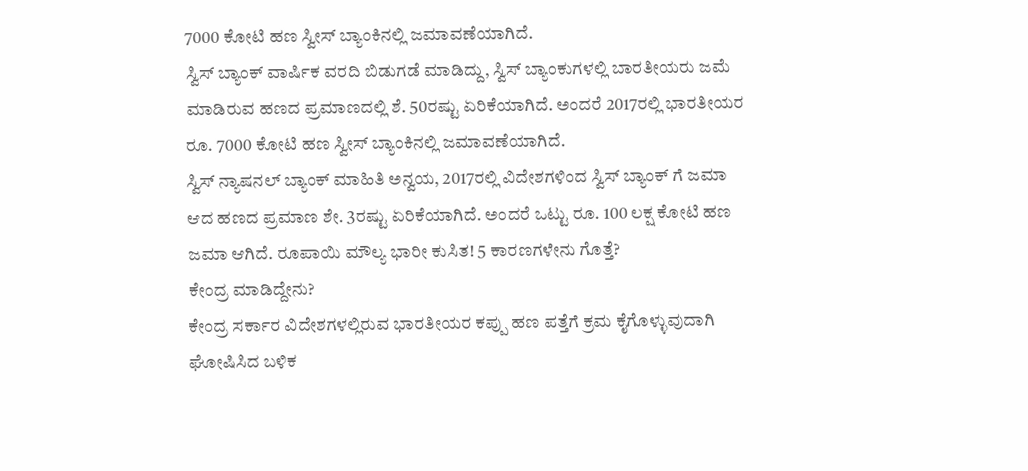7000 ಕೋಟಿ ಹಣ ಸ್ವೀಸ್ ಬ್ಯಾಂಕಿನಲ್ಲಿ ಜಮಾವಣೆಯಾಗಿದೆ.
ಸ್ವಿಸ್ ಬ್ಯಾಂಕ್ ವಾರ್ಷಿಕ ವರದಿ ಬಿಡುಗಡೆ ಮಾಡಿದ್ದು, ಸ್ವಿಸ್ ಬ್ಯಾಂಕುಗಳಲ್ಲಿ ಬಾರತೀಯರು ಜಮೆ ಮಾಡಿರುವ ಹಣದ ಪ್ರಮಾಣದಲ್ಲಿ ಶೆ. 50ರಷ್ಟು ಏರಿಕೆಯಾಗಿದೆ. ಅಂದರೆ 2017ರಲ್ಲಿ ಭಾರತೀಯರ ರೂ. 7000 ಕೋಟಿ ಹಣ ಸ್ವೀಸ್ ಬ್ಯಾಂಕಿನಲ್ಲಿ ಜಮಾವಣೆಯಾಗಿದೆ.
ಸ್ವಿಸ್ ನ್ಯಾಷನಲ್ ಬ್ಯಾಂಕ್ ಮಾಹಿತಿ ಅನ್ವಯ, 2017ರಲ್ಲಿ ವಿದೇಶಗಳಿಂದ ಸ್ವಿಸ್ ಬ್ಯಾಂಕ್ ಗೆ ಜಮಾ ಆದ ಹಣದ ಪ್ರಮಾಣ ಶೇ. 3ರಷ್ಟು ಏರಿಕೆಯಾಗಿದೆ. ಅಂದರೆ ಒಟ್ಟು ರೂ. 100 ಲಕ್ಷ ಕೋಟಿ ಹಣ ಜಮಾ ಆಗಿದೆ. ರೂಪಾಯಿ ಮೌಲ್ಯ ಭಾರೀ ಕುಸಿತ! 5 ಕಾರಣಗಳೇನು ಗೊತ್ತೆ?
ಕೇಂದ್ರ ಮಾಡಿದ್ದೇನು?
ಕೇಂದ್ರ ಸರ್ಕಾರ ವಿದೇಶಗಳಲ್ಲಿರುವ ಭಾರತೀಯರ ಕಪ್ಪು ಹಣ ಪತ್ತೆಗೆ ಕ್ರಮ ಕೈಗೊಳ್ಳುವುದಾಗಿ ಘೋಷಿಸಿದ ಬಳಿಕ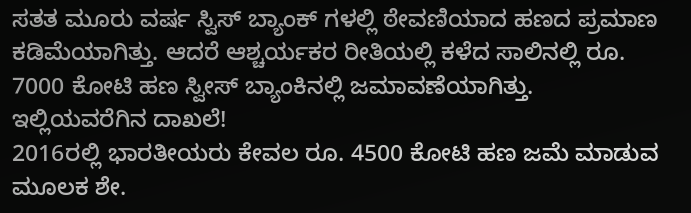ಸತತ ಮೂರು ವರ್ಷ ಸ್ವಿಸ್ ಬ್ಯಾಂಕ್ ಗಳಲ್ಲಿ ಠೇವಣಿಯಾದ ಹಣದ ಪ್ರಮಾಣ ಕಡಿಮೆಯಾಗಿತ್ತು. ಆದರೆ ಆಶ್ಚರ್ಯಕರ ರೀತಿಯಲ್ಲಿ ಕಳೆದ ಸಾಲಿನಲ್ಲಿ ರೂ. 7000 ಕೋಟಿ ಹಣ ಸ್ವೀಸ್ ಬ್ಯಾಂಕಿನಲ್ಲಿ ಜಮಾವಣೆಯಾಗಿತ್ತು.
ಇಲ್ಲಿಯವರೆಗಿನ ದಾಖಲೆ!
2016ರಲ್ಲಿ ಭಾರತೀಯರು ಕೇವಲ ರೂ. 4500 ಕೋಟಿ ಹಣ ಜಮೆ ಮಾಡುವ ಮೂಲಕ ಶೇ.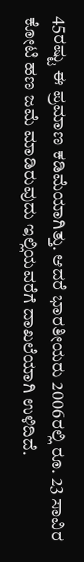45ರಷ್ಟು ಈ ಪ್ರಮಾಣ ಕಡಿಮೆಯಾಗಿತ್ತು. ಆದರೆ ಭಾರತೀಯರು 2006ರಲ್ಲಿ ರೂ. 23 ಸಾವಿರ ಕೋಟಿ ಹಣ ಜಮೆ ಮಾಡಿರುವುದು ಇಲ್ಲಿಯವರೆಗೆ ದಾಖಲೆಯಾಗಿ ಉಳಿದಿದೆ.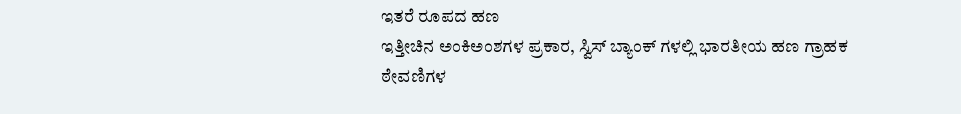ಇತರೆ ರೂಪದ ಹಣ
ಇತ್ತೀಚಿನ ಅಂಕಿಅಂಶಗಳ ಪ್ರಕಾರ, ಸ್ವಿಸ್ ಬ್ಯಾಂಕ್ ಗಳಲ್ಲಿ ಭಾರತೀಯ ಹಣ ಗ್ರಾಹಕ ಠೇವಣಿಗಳ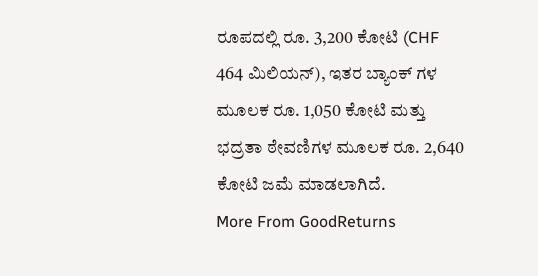ರೂಪದಲ್ಲಿ ರೂ. 3,200 ಕೋಟಿ (CHF 464 ಮಿಲಿಯನ್), ಇತರ ಬ್ಯಾಂಕ್ ಗಳ ಮೂಲಕ ರೂ. 1,050 ಕೋಟಿ ಮತ್ತು ಭದ್ರತಾ ಠೇವಣಿಗಳ ಮೂಲಕ ರೂ. 2,640 ಕೋಟಿ ಜಮೆ ಮಾಡಲಾಗಿದೆ.
More From GoodReturns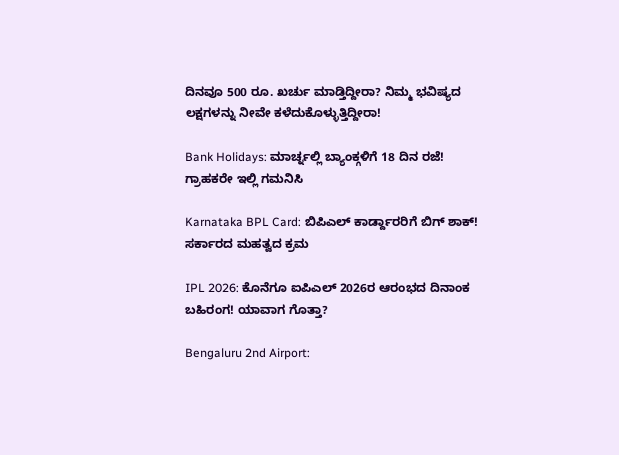ದಿನವೂ 500 ರೂ. ಖರ್ಚು ಮಾಡ್ತಿದ್ದೀರಾ? ನಿಮ್ಮ ಭವಿಷ್ಯದ ಲಕ್ಷಗಳನ್ನು ನೀವೇ ಕಳೆದುಕೊಳ್ಳುತ್ತಿದ್ದೀರಾ!

Bank Holidays: ಮಾರ್ಚ್ನಲ್ಲಿ ಬ್ಯಾಂಕ್ಗಳಿಗೆ 18 ದಿನ ರಜೆ! ಗ್ರಾಹಕರೇ ಇಲ್ಲಿ ಗಮನಿಸಿ

Karnataka BPL Card: ಬಿಪಿಎಲ್ ಕಾರ್ಡ್ದಾರರಿಗೆ ಬಿಗ್ ಶಾಕ್! ಸರ್ಕಾರದ ಮಹತ್ವದ ಕ್ರಮ

IPL 2026: ಕೊನೆಗೂ ಐಪಿಎಲ್ 2026ರ ಆರಂಭದ ದಿನಾಂಕ ಬಹಿರಂಗ! ಯಾವಾಗ ಗೊತ್ತಾ?

Bengaluru 2nd Airport: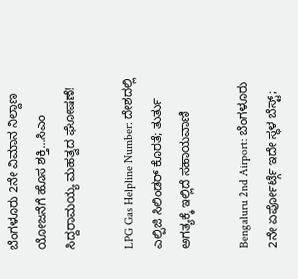ಬೆಂಗಳೂರು 2ನೇ ವಿಮಾನ ನಿಲ್ದಾಣ ಯೋಜನೆಗೆ ಹೊಸ ಶಕ್ತಿ…ಸಿಎಂ ಸಿದ್ದರಾಮಯ್ಯ ಮಹತ್ವದ ಘೋಷಣೆ!

LPG Gas Helpline Number: ದೇಶದಲ್ಲಿ ಎಲ್ಪಿಜಿ ಸಿಲಿಂಡರ್ ಕೊರತೆ; ತುರ್ತು ಅಗತ್ಯಕ್ಕೆ ಇಲ್ಲಿದೆ ಸಹಾಯವಾಣಿ

Bengaluru 2nd Airport: ಬೆಂಗಳೂರು 2ನೇ ಏರ್ಪೋರ್ಟ್ಗೆ ಇದೇ ಸ್ಥಳ ಬೆಸ್ಟ್;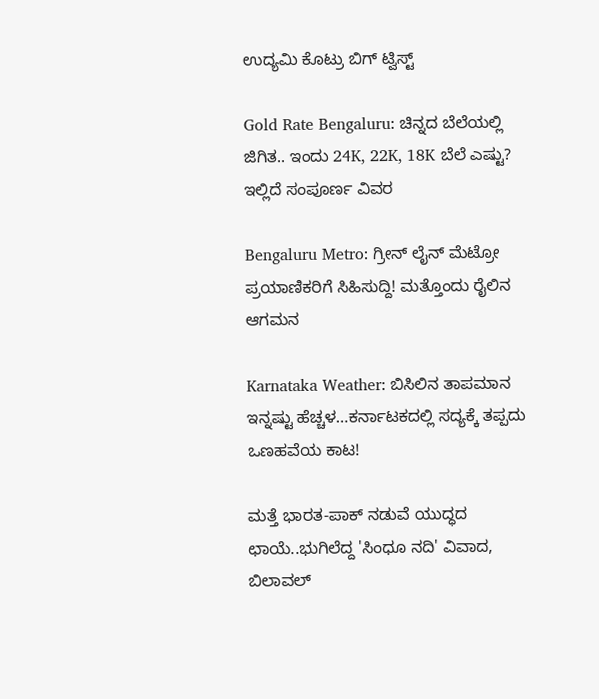ಉದ್ಯಮಿ ಕೊಟ್ರು ಬಿಗ್ ಟ್ವಿಸ್ಟ್

Gold Rate Bengaluru: ಚಿನ್ನದ ಬೆಲೆಯಲ್ಲಿ ಜಿಗಿತ.. ಇಂದು 24K, 22K, 18K ಬೆಲೆ ಎಷ್ಟು? ಇಲ್ಲಿದೆ ಸಂಪೂರ್ಣ ವಿವರ

Bengaluru Metro: ಗ್ರೀನ್ ಲೈನ್ ಮೆಟ್ರೋ ಪ್ರಯಾಣಿಕರಿಗೆ ಸಿಹಿಸುದ್ದಿ! ಮತ್ತೊಂದು ರೈಲಿನ ಆಗಮನ

Karnataka Weather: ಬಿಸಿಲಿನ ತಾಪಮಾನ ಇನ್ನಷ್ಟು ಹೆಚ್ಚಳ…ಕರ್ನಾಟಕದಲ್ಲಿ ಸದ್ಯಕ್ಕೆ ತಪ್ಪದು ಒಣಹವೆಯ ಕಾಟ!

ಮತ್ತೆ ಭಾರತ-ಪಾಕ್ ನಡುವೆ ಯುದ್ಧದ ಛಾಯೆ..ಭುಗಿಲೆದ್ದ 'ಸಿಂಧೂ ನದಿ' ವಿವಾದ, ಬಿಲಾವಲ್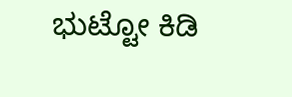ಭುಟ್ಟೋ ಕಿಡಿ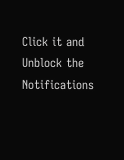Click it and Unblock the Notifications